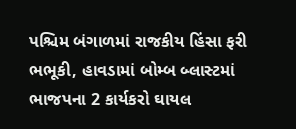પશ્ચિમ બંગાળમાં રાજકીય હિંસા ફરી ભભૂકી, હાવડામાં બોમ્બ બ્લાસ્ટમાં ભાજપના 2 કાર્યકરો ઘાયલ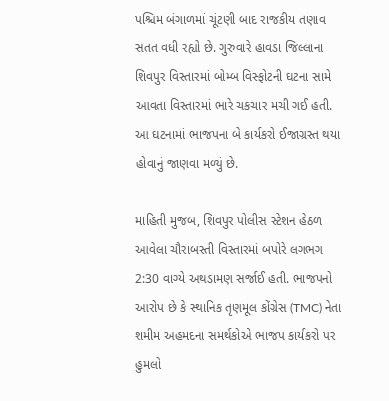પશ્ચિમ બંગાળમાં ચૂંટણી બાદ રાજકીય તણાવ સતત વધી રહ્યો છે. ગુરુવારે હાવડા જિલ્લાના શિવપુર વિસ્તારમાં બોમ્બ વિસ્ફોટની ઘટના સામે આવતા વિસ્તારમાં ભારે ચકચાર મચી ગઈ હતી. આ ઘટનામાં ભાજપના બે કાર્યકરો ઈજાગ્રસ્ત થયા હોવાનું જાણવા મળ્યું છે.

માહિતી મુજબ, શિવપુર પોલીસ સ્ટેશન હેઠળ આવેલા ચૌરાબસ્તી વિસ્તારમાં બપોરે લગભગ 2:30 વાગ્યે અથડામણ સર્જાઈ હતી. ભાજપનો આરોપ છે કે સ્થાનિક તૃણમૂલ કોંગ્રેસ (TMC) નેતા શમીમ અહમદના સમર્થકોએ ભાજપ કાર્યકરો પર હુમલો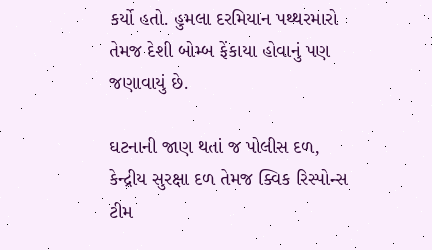કર્યો હતો. હુમલા દરમિયાન પથ્થરમારો તેમજ દેશી બોમ્બ ફેંકાયા હોવાનું પણ જણાવાયું છે.

ઘટનાની જાણ થતાં જ પોલીસ દળ, કેન્દ્રીય સુરક્ષા દળ તેમજ ક્વિક રિસ્પોન્સ ટીમ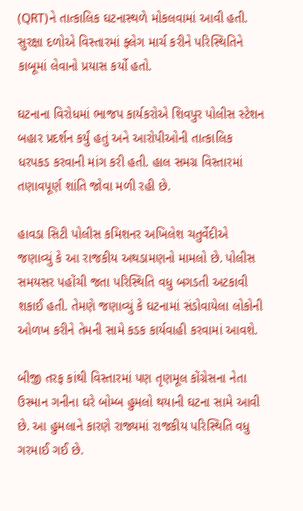(QRT)ને તાત્કાલિક ઘટનાસ્થળે મોકલવામાં આવી હતી. સુરક્ષા દળોએ વિસ્તારમાં ફ્લેગ માર્ચ કરીને પરિસ્થિતિને કાબૂમાં લેવાનો પ્રયાસ કર્યો હતો.

ઘટનાના વિરોધમાં ભાજપ કાર્યકરોએ શિવપુર પોલીસ સ્ટેશન બહાર પ્રદર્શન કર્યું હતું અને આરોપીઓની તાત્કાલિક ધરપકડ કરવાની માંગ કરી હતી. હાલ સમગ્ર વિસ્તારમાં તણાવપૂર્ણ શાંતિ જોવા મળી રહી છે.

હાવડા સિટી પોલીસ કમિશનર અખિલેશ ચતુર્વેદીએ જણાવ્યું કે આ રાજકીય અથડામણનો મામલો છે. પોલીસ સમયસર પહોંચી જતા પરિસ્થિતિ વધુ બગડતી અટકાવી શકાઈ હતી. તેમણે જણાવ્યું કે ઘટનામાં સંડોવાયેલા લોકોની ઓળખ કરીને તેમની સામે કડક કાર્યવાહી કરવામાં આવશે.

બીજી તરફ કાંથી વિસ્તારમાં પણ તૃણમૂલ કોંગ્રેસના નેતા ઉસ્માન ગનીના ઘરે બોમ્બ હુમલો થયાની ઘટના સામે આવી છે. આ હુમલાને કારણે રાજ્યમાં રાજકીય પરિસ્થિતિ વધુ ગરમાઈ ગઈ છે.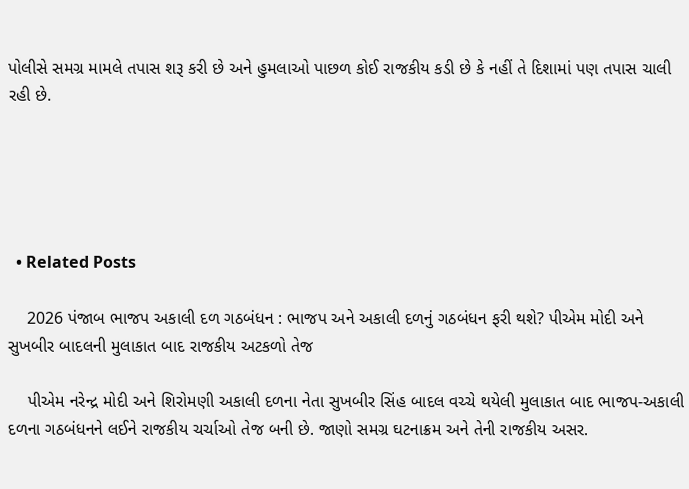પોલીસે સમગ્ર મામલે તપાસ શરૂ કરી છે અને હુમલાઓ પાછળ કોઈ રાજકીય કડી છે કે નહીં તે દિશામાં પણ તપાસ ચાલી રહી છે.





  • Related Posts

    2026 પંજાબ ભાજપ અકાલી દળ ગઠબંધન : ભાજપ અને અકાલી દળનું ગઠબંધન ફરી થશે? પીએમ મોદી અને સુખબીર બાદલની મુલાકાત બાદ રાજકીય અટકળો તેજ

    પીએમ નરેન્દ્ર મોદી અને શિરોમણી અકાલી દળના નેતા સુખબીર સિંહ બાદલ વચ્ચે થયેલી મુલાકાત બાદ ભાજપ-અકાલી દળના ગઠબંધનને લઈને રાજકીય ચર્ચાઓ તેજ બની છે. જાણો સમગ્ર ઘટનાક્રમ અને તેની રાજકીય અસર.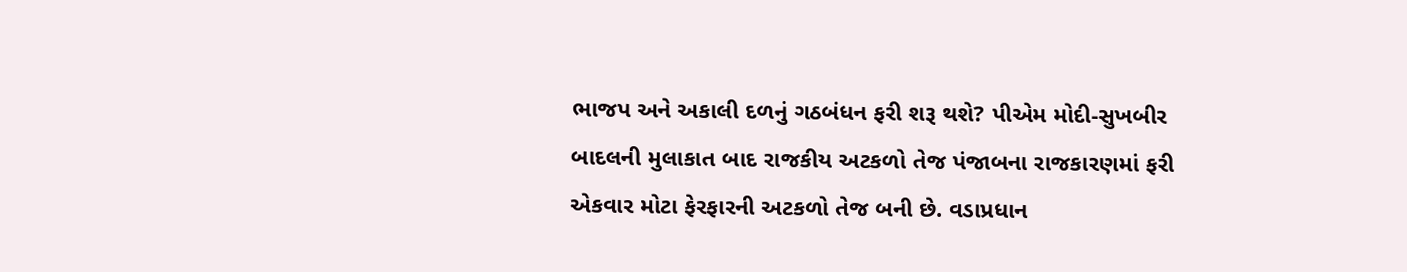ભાજપ અને અકાલી દળનું ગઠબંધન ફરી શરૂ થશે? પીએમ મોદી-સુખબીર બાદલની મુલાકાત બાદ રાજકીય અટકળો તેજ પંજાબના રાજકારણમાં ફરી એકવાર મોટા ફેરફારની અટકળો તેજ બની છે. વડાપ્રધાન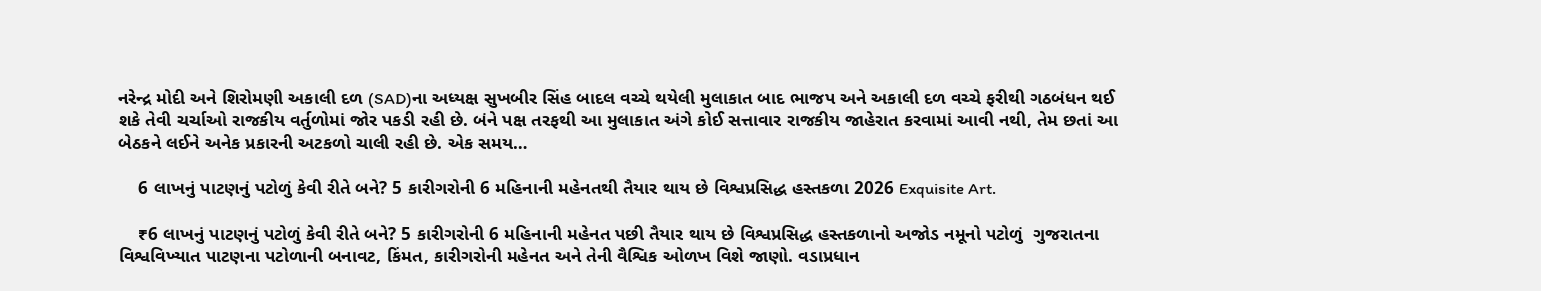નરેન્દ્ર મોદી અને શિરોમણી અકાલી દળ (SAD)ના અધ્યક્ષ સુખબીર સિંહ બાદલ વચ્ચે થયેલી મુલાકાત બાદ ભાજપ અને અકાલી દળ વચ્ચે ફરીથી ગઠબંધન થઈ શકે તેવી ચર્ચાઓ રાજકીય વર્તુળોમાં જોર પકડી રહી છે. બંને પક્ષ તરફથી આ મુલાકાત અંગે કોઈ સત્તાવાર રાજકીય જાહેરાત કરવામાં આવી નથી, તેમ છતાં આ બેઠકને લઈને અનેક પ્રકારની અટકળો ચાલી રહી છે. એક સમય…

    6 લાખનું પાટણનું પટોળું કેવી રીતે બને? 5 કારીગરોની 6 મહિનાની મહેનતથી તૈયાર થાય છે વિશ્વપ્રસિદ્ધ હસ્તકળા 2026 Exquisite Art.

    ₹6 લાખનું પાટણનું પટોળું કેવી રીતે બને? 5 કારીગરોની 6 મહિનાની મહેનત પછી તૈયાર થાય છે વિશ્વપ્રસિદ્ધ હસ્તકળાનો અજોડ નમૂનો પટોળું  ગુજરાતના વિશ્વવિખ્યાત પાટણના પટોળાની બનાવટ, કિંમત, કારીગરોની મહેનત અને તેની વૈશ્વિક ઓળખ વિશે જાણો. વડાપ્રધાન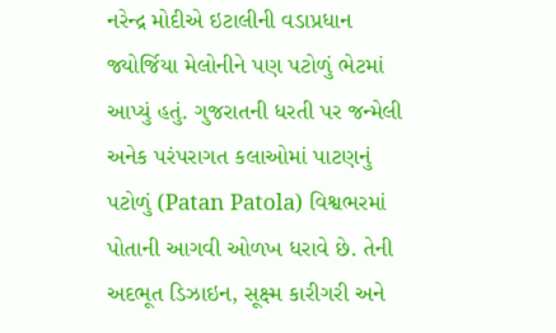નરેન્દ્ર મોદીએ ઇટાલીની વડાપ્રધાન જ્યોર્જિયા મેલોનીને પણ પટોળું ભેટમાં આપ્યું હતું. ગુજરાતની ધરતી પર જન્મેલી અનેક પરંપરાગત કલાઓમાં પાટણનું પટોળું (Patan Patola) વિશ્વભરમાં પોતાની આગવી ઓળખ ધરાવે છે. તેની અદભૂત ડિઝાઇન, સૂક્ષ્મ કારીગરી અને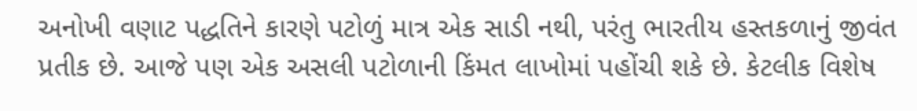અનોખી વણાટ પદ્ધતિને કારણે પટોળું માત્ર એક સાડી નથી, પરંતુ ભારતીય હસ્તકળાનું જીવંત પ્રતીક છે. આજે પણ એક અસલી પટોળાની કિંમત લાખોમાં પહોંચી શકે છે. કેટલીક વિશેષ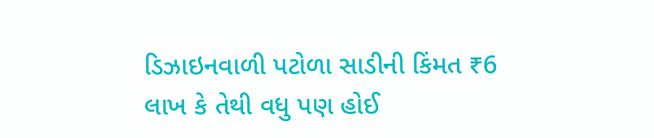ડિઝાઇનવાળી પટોળા સાડીની કિંમત ₹6 લાખ કે તેથી વધુ પણ હોઈ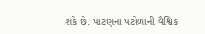શકે છે. પાટણના પટોળાની વૈશ્વિક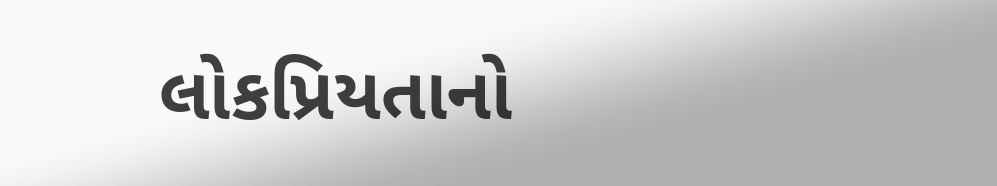લોકપ્રિયતાનો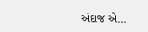અંદાજ એ…